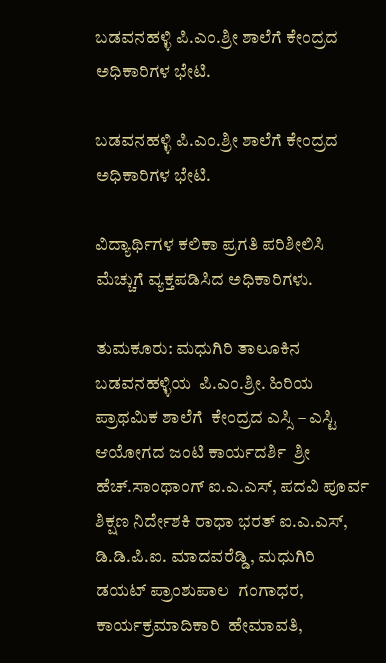ಬಡವನಹಳ್ಳಿ ಪಿ.ಎಂ.ಶ್ರೀ ಶಾಲೆಗೆ ಕೇಂದ್ರದ ಅಧಿಕಾರಿಗಳ ಭೇಟಿ.

ಬಡವನಹಳ್ಳಿ ಪಿ.ಎಂ.ಶ್ರೀ ಶಾಲೆಗೆ ಕೇಂದ್ರದ ಅಧಿಕಾರಿಗಳ ಭೇಟಿ.

ವಿದ್ಯಾರ್ಥಿಗಳ ಕಲಿಕಾ ಪ್ರಗತಿ ಪರಿಶೀಲಿಸಿ ಮೆಚ್ಚುಗೆ ವ್ಯಕ್ತಪಡಿಸಿದ ಅಧಿಕಾರಿಗಳು.

ತುಮಕೂರು: ಮಧುಗಿರಿ ತಾಲೂಕಿನ ಬಡವನಹಳ್ಳಿಯ  ಪಿ.ಎಂ.ಶ್ರೀ. ಹಿರಿಯ ಪ್ರಾಥಮಿಕ ಶಾಲೆಗೆ  ಕೇಂದ್ರದ ಎಸ್ಸಿ – ಎಸ್ಟಿ  ಆಯೋಗದ ಜಂಟಿ ಕಾರ್ಯದರ್ಶಿ  ಶ್ರೀ ಹೆಚ್.ಸಾಂಥಾಂಗ್ ಐ.ಎ.ಎಸ್, ಪದವಿ ಪೂರ್ವ ಶಿಕ್ಷಣ ನಿರ್ದೇಶಕಿ ರಾಧಾ ಭರತ್ ಐ.ಎ.ಎಸ್, ಡಿ.ಡಿ.ಪಿ.ಐ. ಮಾದವರೆಡ್ಡಿ, ಮಧುಗಿರಿ ಡಯಟ್ ಪ್ರಾಂಶುಪಾಲ  ಗಂಗಾಧರ, ಕಾರ್ಯಕ್ರಮಾದಿಕಾರಿ  ಹೇಮಾವತಿ,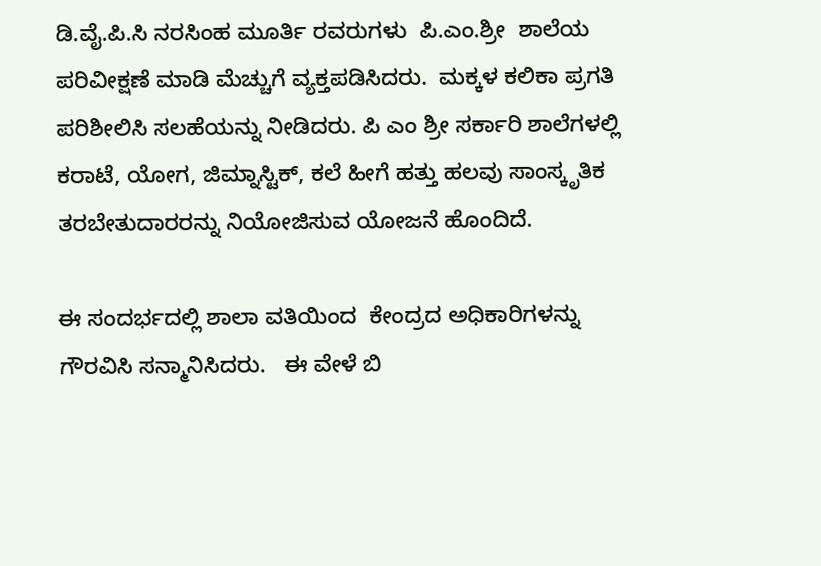ಡಿ.ವೈ.ಪಿ.ಸಿ ನರಸಿಂಹ ಮೂರ್ತಿ ರವರುಗಳು  ಪಿ.ಎಂ.ಶ್ರೀ  ಶಾಲೆಯ ಪರಿವೀಕ್ಷಣೆ ಮಾಡಿ ಮೆಚ್ಚುಗೆ ವ್ಯಕ್ತಪಡಿಸಿದರು.  ಮಕ್ಕಳ ಕಲಿಕಾ ಪ್ರಗತಿ ಪರಿಶೀಲಿಸಿ ಸಲಹೆಯನ್ನು ನೀಡಿದರು. ಪಿ ಎಂ ಶ್ರೀ ಸರ್ಕಾರಿ ಶಾಲೆಗಳಲ್ಲಿ ಕರಾಟೆ, ಯೋಗ, ಜಿಮ್ನಾಸ್ಟಿಕ್, ಕಲೆ ಹೀಗೆ ಹತ್ತು ಹಲವು ಸಾಂಸ್ಕೃತಿಕ ತರಬೇತುದಾರರನ್ನು ನಿಯೋಜಿಸುವ ಯೋಜನೆ ಹೊಂದಿದೆ.

ಈ ಸಂದರ್ಭದಲ್ಲಿ ಶಾಲಾ ವತಿಯಿಂದ  ಕೇಂದ್ರದ ಅಧಿಕಾರಿಗಳನ್ನು ಗೌರವಿಸಿ ಸನ್ಮಾನಿಸಿದರು.   ಈ ವೇಳೆ ಬಿ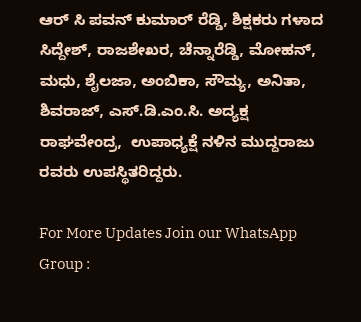ಆರ್ ಸಿ ಪವನ್ ಕುಮಾರ್ ರೆಡ್ಡಿ, ಶಿಕ್ಷಕರು ಗಳಾದ ಸಿದ್ದೇಶ್, ರಾಜಶೇಖರ, ಚೆನ್ನಾರೆಡ್ಡಿ, ಮೋಹನ್, ಮಧು, ಶೈಲಜಾ, ಅಂಬಿಕಾ, ಸೌಮ್ಯ, ಅನಿತಾ, ಶಿವರಾಜ್, ಎಸ್.ಡಿ.ಎಂ.ಸಿ. ಅದ್ಯಕ್ಷ ರಾಘವೇಂದ್ರ,  ಉಪಾಧ್ಯಕ್ಷೆ ನಳಿನ ಮುದ್ದರಾಜು ರವರು ಉಪಸ್ಥಿತರಿದ್ದರು.

For More Updates Join our WhatsApp Group :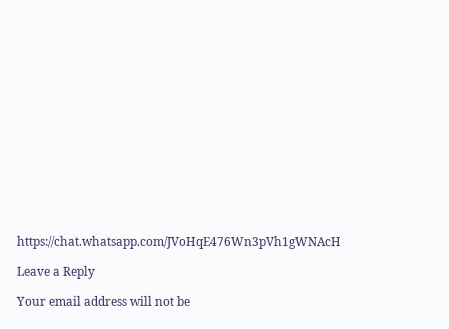https://chat.whatsapp.com/JVoHqE476Wn3pVh1gWNAcH

Leave a Reply

Your email address will not be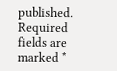published. Required fields are marked *